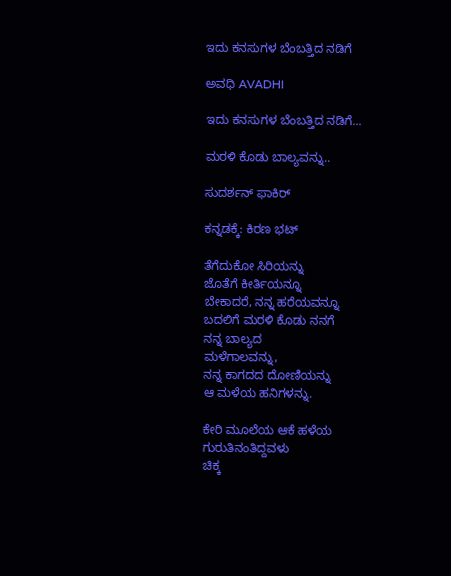ಇದು ಕನಸುಗಳ ಬೆಂಬತ್ತಿದ ನಡಿಗೆ‍

ಅವಧಿ AVADHI

ಇದು ಕನಸುಗಳ ಬೆಂಬತ್ತಿದ ನಡಿಗೆ...

ಮರಳಿ ಕೊಡು ಬಾಲ್ಯವನ್ನು..

ಸುದರ್ಶನ್ ಫಾಕಿರ್

ಕನ್ನಡಕ್ಕೆ: ಕಿರಣ ಭಟ್

ತೆಗೆದುಕೋ ಸಿರಿಯನ್ನು
ಜೊತೆಗೆ ಕೀರ್ತಿಯನ್ನೂ
ಬೇಕಾದರೆ, ನನ್ನ ಹರೆಯವನ್ನೂ
ಬದಲಿಗೆ ಮರಳಿ ಕೊಡು ನನಗೆ
ನನ್ನ ಬಾಲ್ಯದ
ಮಳೆಗಾಲವನ್ನು,
ನನ್ನ ಕಾಗದದ ದೋಣಿಯನ್ನು
ಆ ಮಳೆಯ ಹನಿಗಳನ್ನು.

ಕೇರಿ ಮೂಲೆಯ ಆಕೆ ಹಳೆಯ ಗುರುತಿನಂತಿದ್ದವಳು
ಚಿಕ್ಕ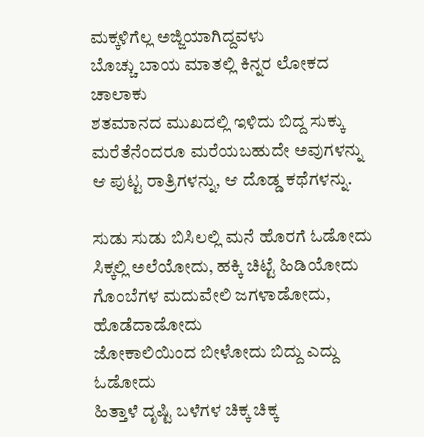ಮಕ್ಕಳಿಗೆಲ್ಲ ಅಜ್ಜಿಯಾಗಿದ್ದವಳು
ಬೊಚ್ಚು ಬಾಯ ಮಾತಲ್ಲಿ ಕಿನ್ನರ ಲೋಕದ ಚಾಲಾಕು
ಶತಮಾನದ ಮುಖದಲ್ಲಿ ಇಳಿದು ಬಿದ್ದ ಸುಕ್ಕು
ಮರೆತೆನೆಂದರೂ ಮರೆಯಬಹುದೇ ಅವುಗಳನ್ನು
ಆ ಪುಟ್ಟ ರಾತ್ರಿಗಳನ್ನು, ಆ ದೊಡ್ಡ ಕಥೆಗಳನ್ನು.

ಸುಡು ಸುಡು ಬಿಸಿಲಲ್ಲಿ ಮನೆ ಹೊರಗೆ ಓಡೋದು
ಸಿಕ್ಕಲ್ಲಿ ಅಲೆಯೋದು, ಹಕ್ಕಿ ಚಿಟ್ಟೆ ಹಿಡಿಯೋದು
ಗೊಂಬೆಗಳ ಮದುವೇಲಿ ಜಗಳಾಡೋದು, ಹೊಡೆದಾಡೋದು
ಜೋಕಾಲಿಯಿಂದ ಬೀಳೋದು ಬಿದ್ದು ಎದ್ದು ಓಡೋದು
ಹಿತ್ತಾಳೆ ದೃಷ್ಟಿ ಬಳೆಗಳ ಚಿಕ್ಕ ಚಿಕ್ಕ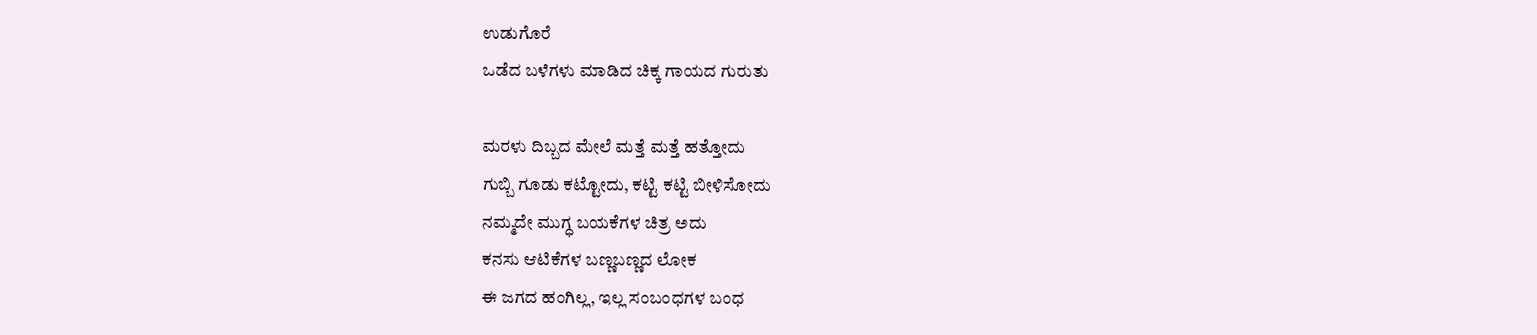ಉಡುಗೊರೆ
ಒಡೆದ ಬಳೆಗಳು ಮಾಡಿದ ಚಿಕ್ಕ ಗಾಯದ ಗುರುತು

ಮರಳು ದಿಬ್ಬದ ಮೇಲೆ ಮತ್ತೆ ಮತ್ತೆ ಹತ್ತೋದು
ಗುಬ್ಬಿ ಗೂಡು ಕಟ್ಟೋದು, ಕಟ್ಟಿ ಕಟ್ಟಿ ಬೀಳಿಸೋದು
ನಮ್ಮದೇ ಮುಗ್ಧ ಬಯಕೆಗಳ ಚಿತ್ರ ಅದು
ಕನಸು ಆಟಿಕೆಗಳ ಬಣ್ಣಬಣ್ಣದ ಲೋಕ
ಈ ಜಗದ ಹಂಗಿಲ್ಲ, ಇಲ್ಲ ಸಂಬಂಧಗಳ ಬಂಧ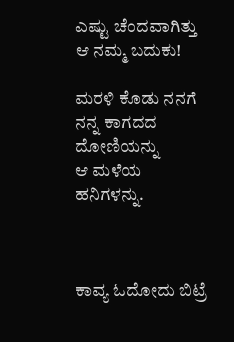ಎಷ್ಟು ಚೆಂದವಾಗಿತ್ತು ಆ ನಮ್ಮ ಬದುಕು!

ಮರಳಿ ಕೊಡು ನನಗೆ
ನನ್ನ ಕಾಗದದ ದೋಣಿಯನ್ನು
ಆ ಮಳೆಯ ಹನಿಗಳನ್ನು.



ಕಾವ್ಯ ಓದೋದು ಬಿಟ್ರೆ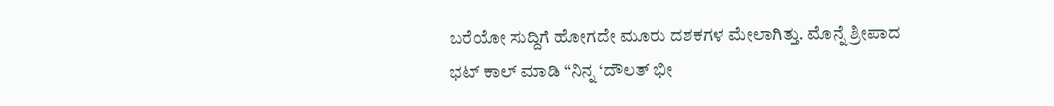ಬರೆಯೋ ಸುದ್ದಿಗೆ ಹೋಗದೇ ಮೂರು ದಶಕಗಳ ಮೇಲಾಗಿತ್ತು. ಮೊನ್ನೆ ಶ್ರೀಪಾದ
ಭಟ್ ಕಾಲ್ ಮಾಡಿ “ನಿನ್ನ‌ ‘ದೌಲತ್ ಭೀ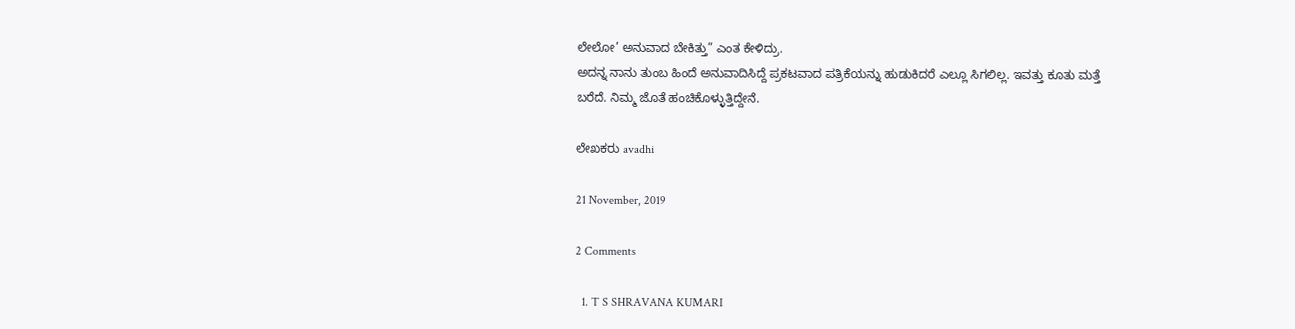ಲೇಲೋ’ ಅನುವಾದ ಬೇಕಿತ್ತು” ಎಂತ ಕೇಳಿದ್ರು.
ಅದನ್ನ ನಾನು ತುಂಬ ಹಿಂದೆ ಅನುವಾದಿಸಿದ್ದೆ ಪ್ರಕಟವಾದ ಪತ್ರಿಕೆಯನ್ನು ಹುಡುಕಿದರೆ ಎಲ್ಲೂ ಸಿಗಲಿಲ್ಲ. ಇವತ್ತು ಕೂತು ಮತ್ತೆ ಬರೆದೆ. ನಿಮ್ಮ ಜೊತೆ ಹಂಚಿಕೊಳ್ಳುತ್ತಿದ್ದೇನೆ.

ಲೇಖಕರು avadhi

21 November, 2019

2 Comments

  1. T S SHRAVANA KUMARI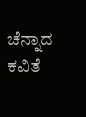ಚೆನ್ನಾದ ಕವಿತೆ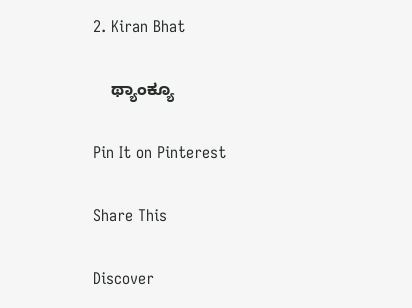2. Kiran Bhat

    ಥ್ಯಾಂಕ್ಯೂ

Pin It on Pinterest

Share This

Discover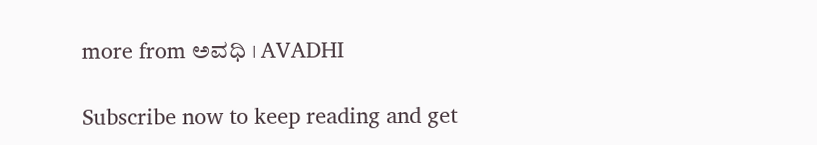more from ಅವಧಿ । AVADHI

Subscribe now to keep reading and get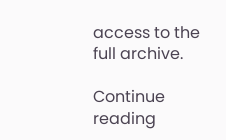access to the full archive.

Continue reading